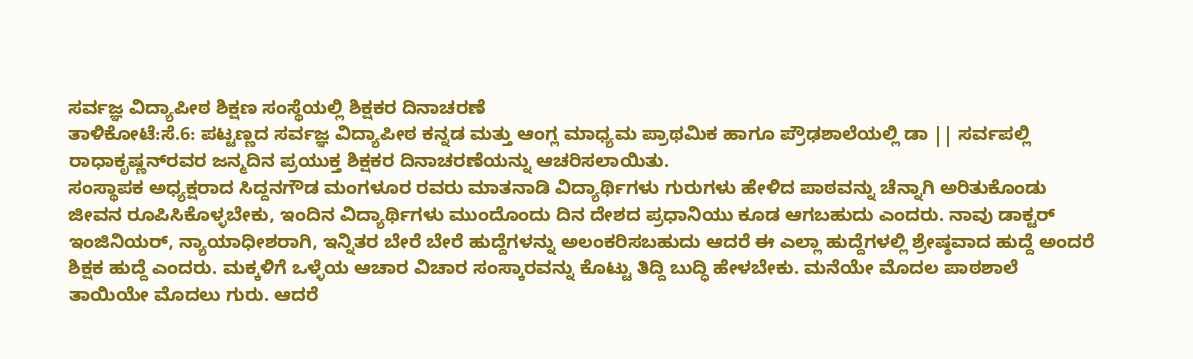ಸರ್ವಜ್ಞ ವಿದ್ಯಾಪೀಠ ಶಿಕ್ಷಣ ಸಂಸ್ಥೆಯಲ್ಲಿ ಶಿಕ್ಷಕರ ದಿನಾಚರಣೆ
ತಾಳಿಕೋಟೆ:ಸೆ.6: ಪಟ್ಟಣ್ಣದ ಸರ್ವಜ್ಞ ವಿದ್ಯಾಪೀಠ ಕನ್ನಡ ಮತ್ತು ಆಂಗ್ಲ ಮಾಧ್ಯಮ ಪ್ರಾಥಮಿಕ ಹಾಗೂ ಪ್ರೌಢಶಾಲೆಯಲ್ಲಿ ಡಾ || ಸರ್ವಪಲ್ಲಿ ರಾಧಾಕೃಷ್ಣನ್‍ರವರ ಜನ್ಮದಿನ ಪ್ರಯುಕ್ತ ಶಿಕ್ಷಕರ ದಿನಾಚರಣೆಯನ್ನು ಆಚರಿಸಲಾಯಿತು.
ಸಂಸ್ಥಾಪಕ ಅಧ್ಯಕ್ಷರಾದ ಸಿದ್ದನಗೌಡ ಮಂಗಳೂರ ರವರು ಮಾತನಾಡಿ ವಿದ್ಯಾರ್ಥಿಗಳು ಗುರುಗಳು ಹೇಳಿದ ಪಾಠವನ್ನು ಚೆನ್ನಾಗಿ ಅರಿತುಕೊಂಡು ಜೀವನ ರೂಪಿಸಿಕೊಳ್ಳಬೇಕು, ಇಂದಿನ ವಿದ್ಯಾರ್ಥಿಗಳು ಮುಂದೊಂದು ದಿನ ದೇಶದ ಪ್ರಧಾನಿಯು ಕೂಡ ಆಗಬಹುದು ಎಂದರು. ನಾವು ಡಾಕ್ಟರ್ ಇಂಜಿನಿಯರ್, ನ್ಯಾಯಾಧೀಶರಾಗಿ, ಇನ್ನಿತರ ಬೇರೆ ಬೇರೆ ಹುದ್ದೆಗಳನ್ನು ಅಲಂಕರಿಸಬಹುದು ಆದರೆ ಈ ಎಲ್ಲಾ ಹುದ್ದೆಗಳಲ್ಲಿ ಶ್ರೇಷ್ಠವಾದ ಹುದ್ದೆ ಅಂದರೆ ಶಿಕ್ಷಕ ಹುದ್ದೆ ಎಂದರು. ಮಕ್ಕಳಿಗೆ ಒಳ್ಳೆಯ ಆಚಾರ ವಿಚಾರ ಸಂಸ್ಕಾರವನ್ನು ಕೊಟ್ಟು ತಿದ್ದಿ ಬುದ್ಧಿ ಹೇಳಬೇಕು. ಮನೆಯೇ ಮೊದಲ ಪಾಠಶಾಲೆ ತಾಯಿಯೇ ಮೊದಲು ಗುರು. ಆದರೆ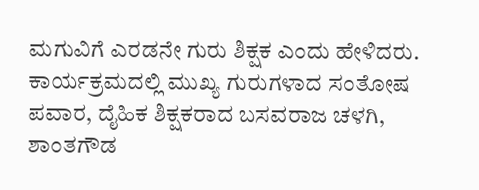ಮಗುವಿಗೆ ಎರಡನೇ ಗುರು ಶಿಕ್ಷಕ ಎಂದು ಹೇಳಿದರು.
ಕಾರ್ಯಕ್ರಮದಲ್ಲಿ ಮುಖ್ಯ ಗುರುಗಳಾದ ಸಂತೋಷ ಪವಾರ, ದೈಹಿಕ ಶಿಕ್ಷಕರಾದ ಬಸವರಾಜ ಚಳಗಿ, ಶಾಂತಗೌಡ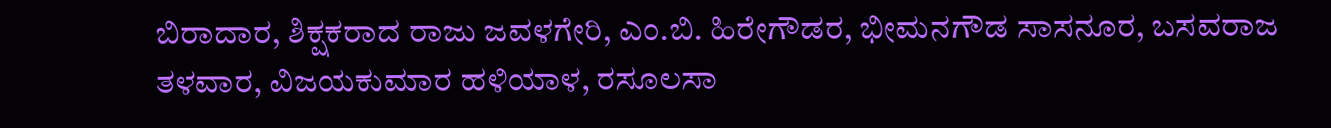ಬಿರಾದಾರ, ಶಿಕ್ಷಕರಾದ ರಾಜು ಜವಳಗೇರಿ, ಎಂ.ಬಿ. ಹಿರೇಗೌಡರ, ಭೀಮನಗೌಡ ಸಾಸನೂರ, ಬಸವರಾಜ ತಳವಾರ, ವಿಜಯಕುಮಾರ ಹಳಿಯಾಳ, ರಸೂಲಸಾ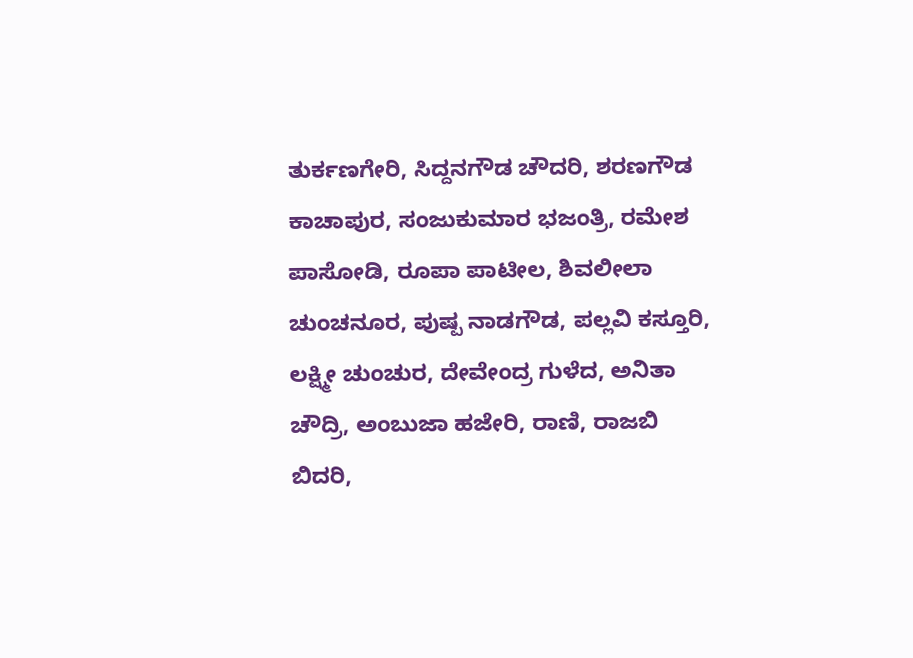ತುರ್ಕಣಗೇರಿ, ಸಿದ್ದನಗೌಡ ಚೌದರಿ, ಶರಣಗೌಡ ಕಾಚಾಪುರ, ಸಂಜುಕುಮಾರ ಭಜಂತ್ರಿ, ರಮೇಶ ಪಾಸೋಡಿ, ರೂಪಾ ಪಾಟೀಲ, ಶಿವಲೀಲಾ ಚುಂಚನೂರ, ಪುಷ್ಪ ನಾಡಗೌಡ, ಪಲ್ಲವಿ ಕಸ್ತೂರಿ, ಲಕ್ಷ್ಮೀ ಚುಂಚುರ, ದೇವೇಂದ್ರ ಗುಳೆದ, ಅನಿತಾ ಚೌದ್ರಿ, ಅಂಬುಜಾ ಹಜೇರಿ, ರಾಣಿ, ರಾಜಬಿ ಬಿದರಿ,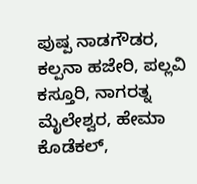ಪುಷ್ಪ ನಾಡಗೌಡರ, ಕಲ್ಪನಾ ಹಜೇರಿ, ಪಲ್ಲವಿ ಕಸ್ತೂರಿ, ನಾಗರತ್ನ ಮೈಲೇಶ್ವರ, ಹೇಮಾ ಕೊಡೆಕಲ್,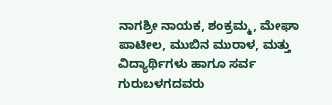ನಾಗಶ್ರೀ ನಾಯಕ, ಶಂಕ್ರಮ್ಮ, ಮೇಘಾ ಪಾಟೀಲ, ಮುಬಿನ ಮುರಾಳ, ಮತ್ತು ವಿದ್ಯಾರ್ಥಿಗಳು ಹಾಗೂ ಸರ್ವ ಗುರುಬಳಗದವರು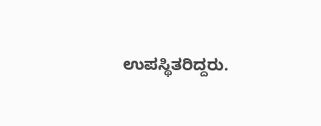ಉಪಸ್ಥಿತರಿದ್ದರು.